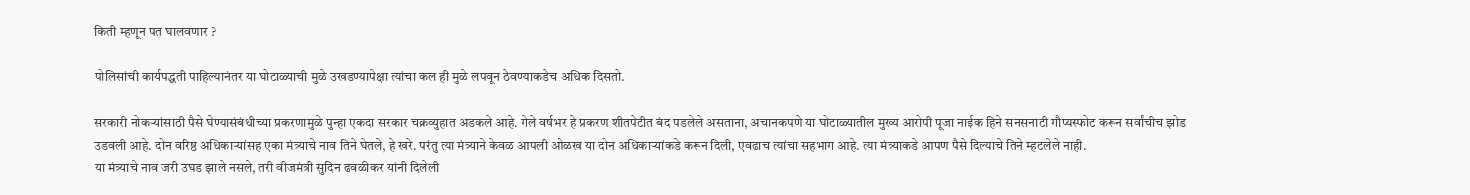किती म्हणून पत घालवणार ?

पोलिसांची कार्यपद्धती पाहिल्यानंतर या घोटाळ्याची मुळे उखडण्यापेक्षा त्यांचा कल ही मुळे लपवून ठेवण्याकडेच अधिक दिसतो.

सरकारी नोकऱ्यांसाठी पैसे घेण्यासंबंधीच्या प्रकरणामुळे पुन्हा एकदा सरकार चक्रव्युहात अडकले आहे. गेले वर्षभर हे प्रकरण शीतपेटीत बंद पडलेले असताना, अचानकपणे या घोटाळ्यातील मुख्य आरोपी पूजा नाईक हिने सनसनाटी गौप्यस्फोट करून सर्वांचीच झोड उडवली आहे. दोन वरिष्ठ अधिकाऱ्यांसह एका मंत्र्याचे नाव तिने घेतले, हे खरे. परंतु त्या मंत्र्याने केवळ आपली ओळख या दोन अधिकाऱ्यांकडे करून दिली, एवढाच त्यांचा सहभाग आहे. त्या मंत्र्याकडे आपण पैसे दिल्याचे तिने म्हटलेले नाही.
या मंत्र्याचे नाव जरी उघड झाले नसले, तरी वीजमंत्री सुदिन ढवळीकर यांनी दिलेली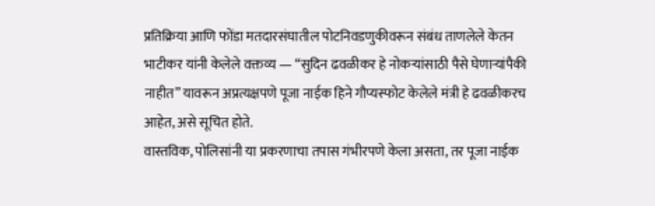प्रतिक्रिया आणि फोंडा मतदारसंघातील पोटनिवडणुकीवरून संबंध ताणलेले केतन भाटीकर यांनी केलेले वक्तव्य — “सुदिन ढवळीकर हे नोकऱ्यांसाठी पैसे घेणाऱ्यांपैकी नाहीत” यावरून अप्रत्यक्षपणे पूजा नाईक हिने गौप्यस्फोट केलेले मंत्री हे ढवळीकरच आहेत, असे सूचित होते.
वास्तविक, पोलिसांनी या प्रकरणाचा तपास गंभीरपणे केला असता, तर पूजा नाईक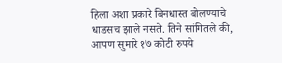हिला अशा प्रकारे बिनधास्त बोलण्याचे धाडसच झाले नसते. तिने सांगितले की, आपण सुमारे १७ कोटी रुपये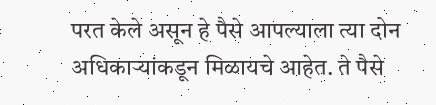परत केले असून हे पैसे आपल्याला त्या दोन अधिकाऱ्यांकडून मिळायचे आहेत. ते पैसे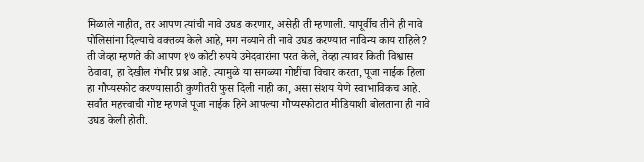मिळाले नाहीत, तर आपण त्यांची नावे उघड करणार, असेही ती म्हणाली. यापूर्वीच तीने ही नावे पोलिसांना दिल्याचे वक्तव्य केले आहे, मग नव्याने ती नावे उघड करण्यात नाविन्य काय राहिले?
ती जेव्हा म्हणते की आपण १७ कोटी रुपये उमेदवारांना परत केले, तेव्हा त्यावर किती विश्वास ठेवावा, हा देखील गंभीर प्रश्न आहे. त्यामुळे या सगळ्या गोष्टींचा विचार करता, पूजा नाईक हिला हा गौप्यस्फोट करण्यासाठी कुणीतरी फुस दिली नाही का, असा संशय येणे स्वाभाविकच आहे.
सर्वांत महत्त्वाची गोष्ट म्हणजे पूजा नाईक हिने आपल्या गौप्यस्फोटात मीडियाशी बोलताना ही नावे उघड केली होती.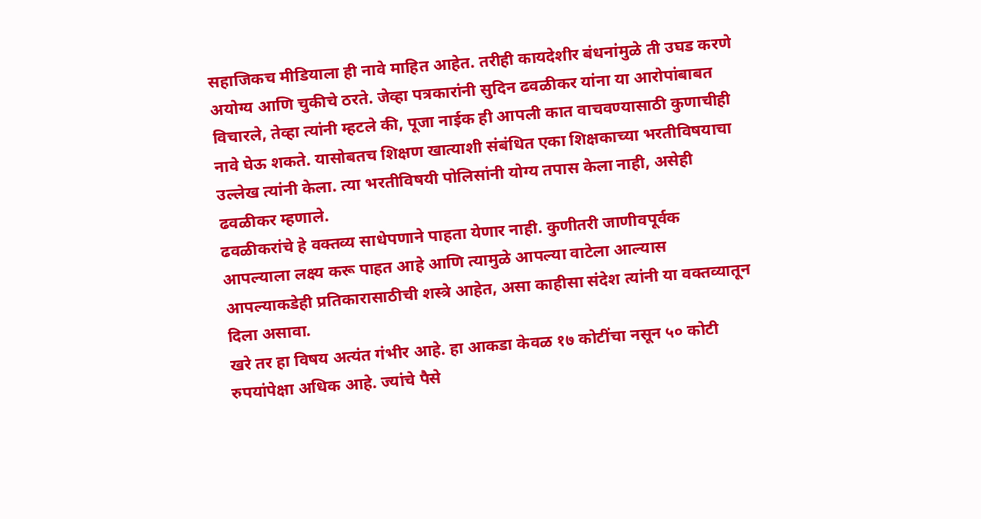सहाजिकच मीडियाला ही नावे माहित आहेत. तरीही कायदेशीर बंधनांमुळे ती उघड करणे अयोग्य आणि चुकीचे ठरते. जेव्हा पत्रकारांनी सुदिन ढवळीकर यांना या आरोपांबाबत विचारले, तेव्हा त्यांनी म्हटले की, पूजा नाईक ही आपली कात वाचवण्यासाठी कुणाचीही नावे घेऊ शकते. यासोबतच शिक्षण खात्याशी संबंधित एका शिक्षकाच्या भरतीविषयाचा उल्लेख त्यांनी केला. त्या भरतीविषयी पोलिसांनी योग्य तपास केला नाही, असेही ढवळीकर म्हणाले.
ढवळीकरांचे हे वक्तव्य साधेपणाने पाहता येणार नाही. कुणीतरी जाणीवपूर्वक आपल्याला लक्ष्य करू पाहत आहे आणि त्यामुळे आपल्या वाटेला आल्यास आपल्याकडेही प्रतिकारासाठीची शस्त्रे आहेत, असा काहीसा संदेश त्यांनी या वक्तव्यातून दिला असावा.
खरे तर हा विषय अत्यंत गंभीर आहे. हा आकडा केवळ १७ कोटींचा नसून ५० कोटी रुपयांपेक्षा अधिक आहे. ज्यांचे पैसे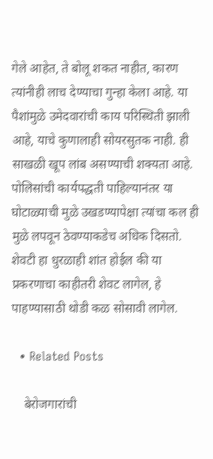गेले आहेत, ते बोलू शकत नाहीत, कारण त्यांनीही लाच देण्याचा गुन्हा केला आहे. या पैशांमुळे उमेदवारांची काय परिस्थिती झाली आहे, याचे कुणालाही सोयरसुतक नाही. ही साखळी खूप लांब असण्याची शक्यता आहे.
पोलिसांची कार्यपद्धती पाहिल्यानंतर या घोटाळ्याची मुळे उखडण्यापेक्षा त्यांचा कल ही मुळे लपवून ठेवण्याकडेच अधिक दिसतो. शेवटी हा धुरळाही शांत होईल की या प्रकरणाचा काहीतरी शेवट लागेल, हे पाहण्यासाठी थोडी कळ सोसावी लागेल.

  • Related Posts

    बेरोजगारांची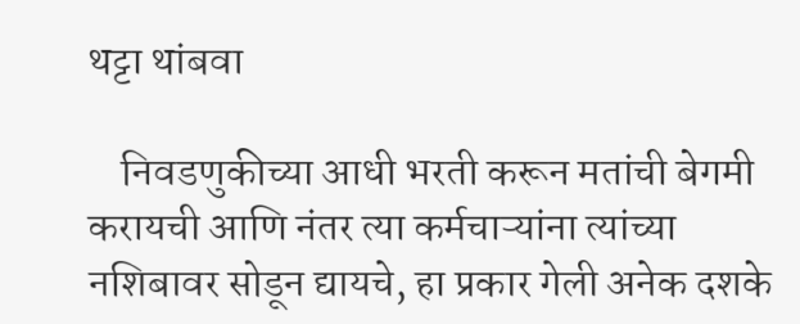थट्टा थांबवा

    निवडणुकीच्या आधी भरती करून मतांची बेगमी करायची आणि नंतर त्या कर्मचाऱ्यांना त्यांच्या नशिबावर सोडून द्यायचे, हा प्रकार गेली अनेक दशके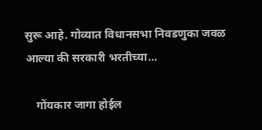सुरू आहे. गोव्यात विधानसभा निवडणुका जवळ आल्या की सरकारी भरतीच्या…

    गोंयकार जागा होईल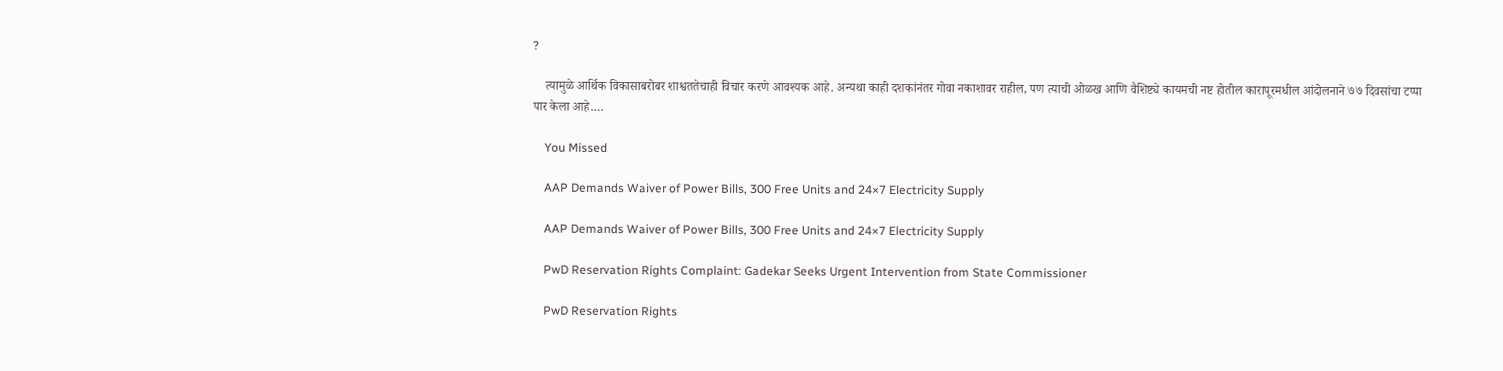?

    त्यामुळे आर्थिक विकासाबरोबर शाश्वततेचाही विचार करणे आवश्यक आहे. अन्यथा काही दशकांनंतर गोवा नकाशावर राहील, पण त्याची ओळख आणि वैशिष्ट्ये कायमची नष्ट होतील कारापूरमधील आंदोलनाने ७७ दिवसांचा टप्पा पार केला आहे.…

    You Missed

    AAP Demands Waiver of Power Bills, 300 Free Units and 24×7 Electricity Supply

    AAP Demands Waiver of Power Bills, 300 Free Units and 24×7 Electricity Supply

    PwD Reservation Rights Complaint: Gadekar Seeks Urgent Intervention from State Commissioner

    PwD Reservation Rights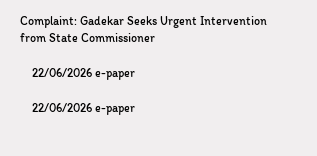Complaint: Gadekar Seeks Urgent Intervention from State Commissioner

    22/06/2026 e-paper

    22/06/2026 e-paper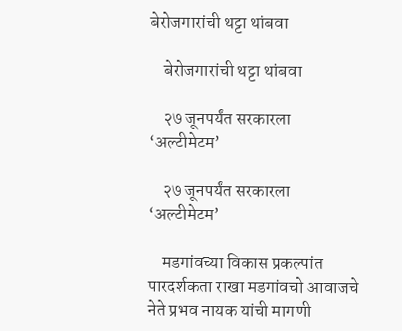बेरोजगारांची थट्टा थांबवा

    बेरोजगारांची थट्टा थांबवा

    २७ जूनपर्यंत सरकारला ‘अल्टीमेटम’

    २७ जूनपर्यंत सरकारला ‘अल्टीमेटम’

    मडगांवच्या विकास प्रकल्पांत पारदर्शकता राखा मडगांवचो आवाजचे नेते प्रभव नायक यांची मागणी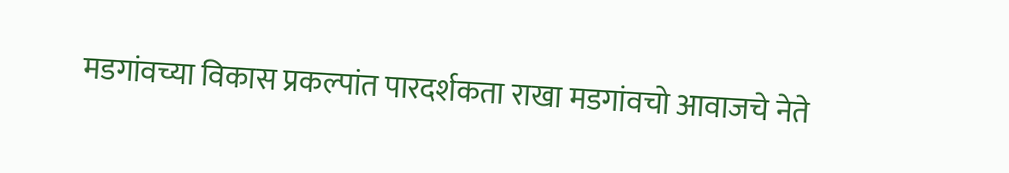मडगांवच्या विकास प्रकल्पांत पारदर्शकता राखा मडगांवचो आवाजचे नेते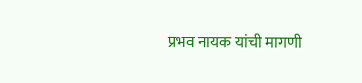प्रभव नायक यांची मागणी